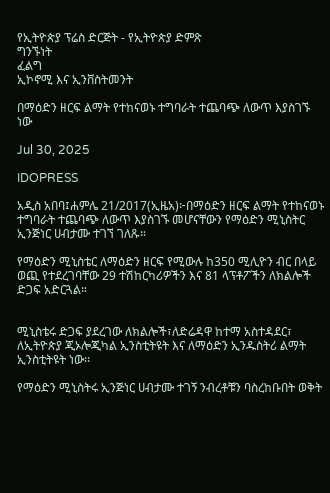የኢትዮጵያ ፕሬስ ድርጅት - የኢትዮጵያ ድምጽ
ግንኙነት
ፈልግ
ኢኮኖሚ እና ኢንቨስትመንት

በማዕድን ዘርፍ ልማት የተከናወኑ ተግባራት ተጨባጭ ለውጥ እያስገኙ ነው

Jul 30, 2025

IDOPRESS

አዲስ አበባ፤ሐምሌ 21/2017(ኢዜአ)፦በማዕድን ዘርፍ ልማት የተከናወኑ ተግባራት ተጨባጭ ለውጥ እያስገኙ መሆናቸውን የማዕድን ሚኒስትር ኢንጅነር ሀብታሙ ተገኘ ገለጹ።

የማዕድን ሚኒስቴር ለማዕድን ዘርፍ የሚውሉ ከ350 ሚሊዮን ብር በላይ ወጪ የተደረገባቸው 29 ተሽከርካሪዎችን እና 81 ላፕቶፖችን ለክልሎች ድጋፍ አድርጓል።


ሚኒስቴሩ ድጋፍ ያደረገው ለክልሎች፣ለድሬዳዋ ከተማ አስተዳደር፣ ለኢትዮጵያ ጂኦሎጂካል ኢንስቲትዩት እና ለማዕድን ኢንዱስትሪ ልማት ኢንስቲትዩት ነው፡፡

የማዕድን ሚኒስትሩ ኢንጅነር ሀብታሙ ተገኝ ንብረቶቹን ባስረከቡበት ወቅት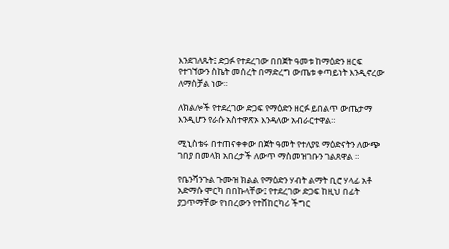እንደገለጹት፤ ድጋፉ የተደረገው በበጀት ዓመቱ ከማዕድን ዘርፍ የተገኘውን ስኬት መሰረት በማድረግ ውጤቱ ቀጣይነት እንዲኖረው ለማስቻል ነው።

ለክልሎች የተደረገው ድጋፍ የማዕድን ዘርፉ ይበልጥ ውጤታማ እንዲሆን የራሱ አስተዋጽኦ እንዳለው አብራርተዋል።

ሚኒስቴሩ በተጠናቀቀው በጀት ዓመት የተለያዩ ማዕድናትን ለውጭ ገበያ በመላክ አበረታች ለውጥ ማስመዝገቡን ገልጸዋል ።

የቤንሻንጉል ጉሙዝ ክልል የማዕድን ሃብት ልማት ቢሮ ሃላፊ አቶ አድማሱ ሞርካ በበኩላቸው፤ የተደረገው ድጋፍ ከዚህ በፊት ያጋጥማቸው የነበረውን የተሸከርካሪ ችግር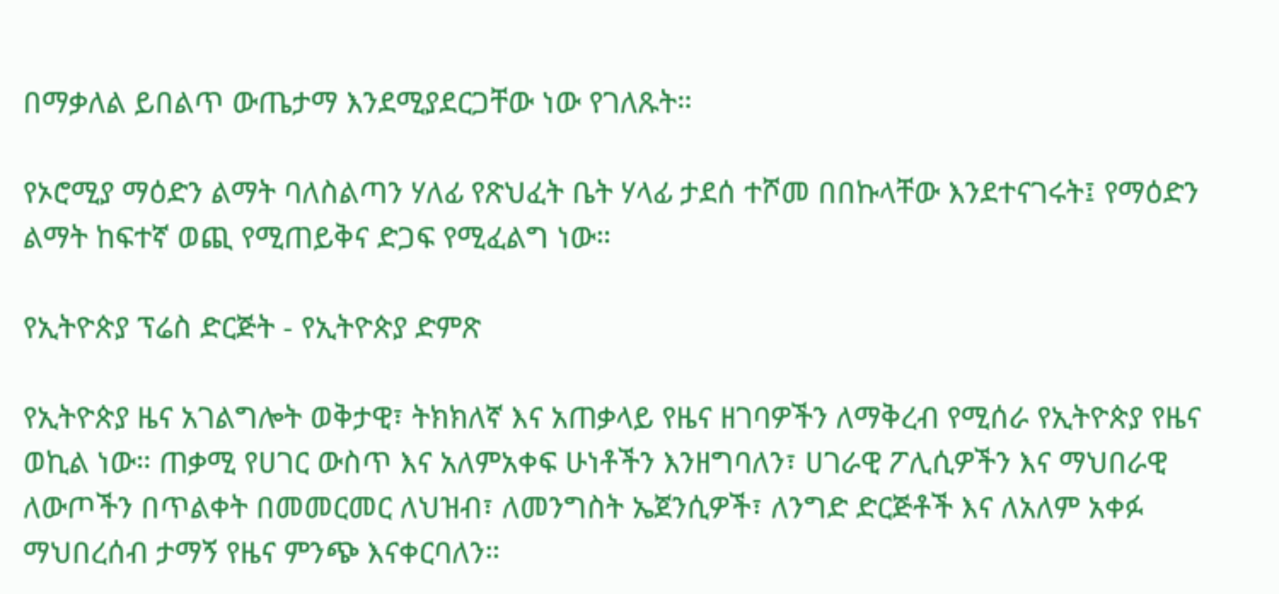በማቃለል ይበልጥ ውጤታማ እንደሚያደርጋቸው ነው የገለጹት።

የኦሮሚያ ማዕድን ልማት ባለስልጣን ሃለፊ የጽህፈት ቤት ሃላፊ ታደሰ ተሾመ በበኩላቸው እንደተናገሩት፤ የማዕድን ልማት ከፍተኛ ወጪ የሚጠይቅና ድጋፍ የሚፈልግ ነው።

የኢትዮጵያ ፕሬስ ድርጅት - የኢትዮጵያ ድምጽ

የኢትዮጵያ ዜና አገልግሎት ወቅታዊ፣ ትክክለኛ እና አጠቃላይ የዜና ዘገባዎችን ለማቅረብ የሚሰራ የኢትዮጵያ የዜና ወኪል ነው። ጠቃሚ የሀገር ውስጥ እና አለምአቀፍ ሁነቶችን እንዘግባለን፣ ሀገራዊ ፖሊሲዎችን እና ማህበራዊ ለውጦችን በጥልቀት በመመርመር ለህዝብ፣ ለመንግስት ኤጀንሲዎች፣ ለንግድ ድርጅቶች እና ለአለም አቀፉ ማህበረሰብ ታማኝ የዜና ምንጭ እናቀርባለን።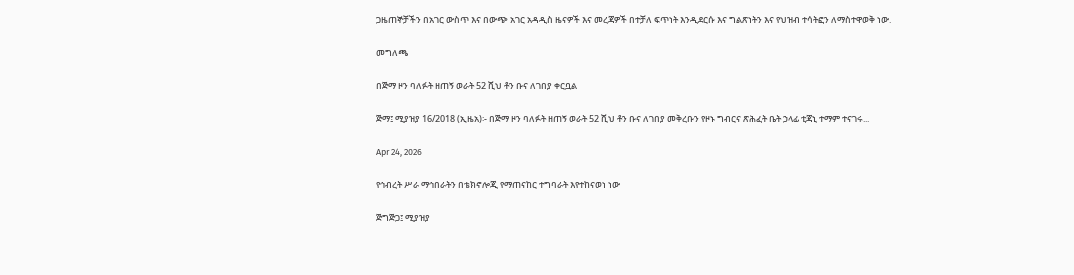ጋዜጠኞቻችን በአገር ውስጥ እና በውጭ አገር አዳዲስ ዜናዎች እና መረጃዎች በተቻለ ፍጥነት እንዲደርሱ እና ግልጽነትን እና የህዝብ ተሳትፎን ለማስተዋወቅ ነው.

መግለጫ

በጅማ ዞን ባለፉት ዘጠኝ ወራት 52 ሺህ ቶን ቡና ለገበያ ቀርቧል

ጅማ፤ ሚያዝያ 16/2018 (ኢዜአ)፡- በጅማ ዞን ባለፉት ዘጠኝ ወራት 52 ሺህ ቶን ቡና ለገበያ መቅረቡን የዞኑ ግብርና ጽሕፈት ቤት ኃላፊ ቲጃኒ ተማም ተናገሩ...

Apr 24, 2026

የኅብረት ሥራ ማኅበራትን በቴክኖሎጂ የማጠናከር ተግባራት እየተከናወነ ነው

ጅግጅጋ፤ ሚያዝያ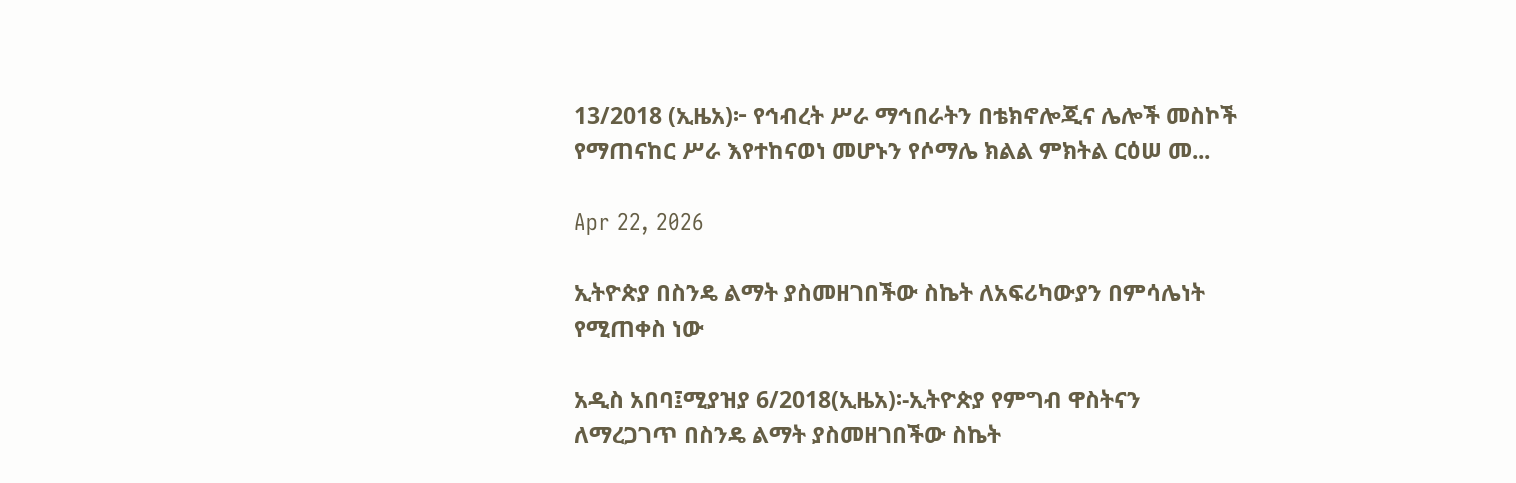13/2018 (ኢዜአ)፦ የኅብረት ሥራ ማኅበራትን በቴክኖሎጂና ሌሎች መስኮች የማጠናከር ሥራ እየተከናወነ መሆኑን የሶማሌ ክልል ምክትል ርዕሠ መ...

Apr 22, 2026

ኢትዮጵያ በስንዴ ልማት ያስመዘገበችው ስኬት ለአፍሪካውያን በምሳሌነት የሚጠቀስ ነው

አዲስ አበባ፤ሚያዝያ 6/2018(ኢዜአ)፡-ኢትዮጵያ የምግብ ዋስትናን ለማረጋገጥ በስንዴ ልማት ያስመዘገበችው ስኬት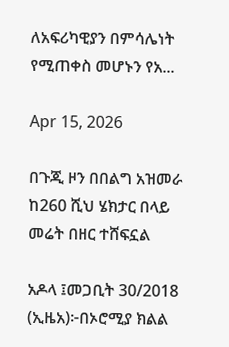ለአፍሪካዊያን በምሳሌነት የሚጠቀስ መሆኑን የአ...

Apr 15, 2026

በጉጂ ዞን በበልግ አዝመራ ከ260 ሺህ ሄክታር በላይ መሬት በዘር ተሸፍኗል

አዶላ ፤መጋቢት 30/2018 (ኢዜአ)፦በኦሮሚያ ክልል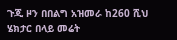ጉጂ ዞን በበልግ አዝመራ ከ260 ሺህ ሄክታር በላይ መሬት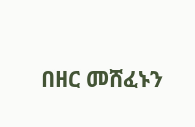በዘር መሸፈኑን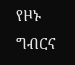የዞኑ ግብርና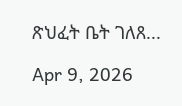ጽህፈት ቤት ገለጸ...

Apr 9, 2026